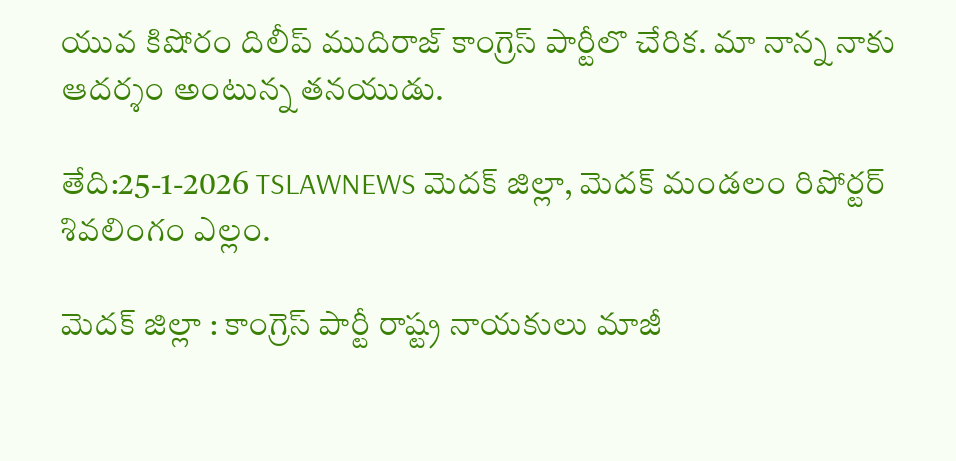యువ కిషోరం దిలీప్ ముదిరాజ్ కాంగ్రెస్ పార్టీలొ చేరిక. మా నాన్న నాకు ఆదర్శం అంటున్న తనయుడు.

తేది:25-1-2026 TSLAWNEWS మెదక్ జిల్లా, మెదక్ మండలం రిపోర్టర్ శివలింగం ఎల్లం.

మెదక్ జిల్లా : కాంగ్రెస్ పార్టీ రాష్ట్ర నాయకులు మాజీ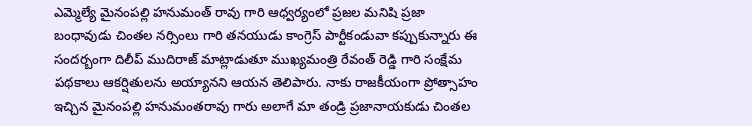ఎమ్మెల్యే మైనంపల్లి హనుమంత్ రావు గారి ఆధ్వర్యంలో ప్రజల మనిషి ప్రజా బంధావుడు చింతల నర్సింలు గారి తనయుడు కాంగ్రెస్ పార్టీకండువా కప్పుకున్నారు ఈ సందర్బంగా దిలీప్ ముదిరాజ్ మాట్లాడుతూ ముఖ్యమంత్రి రేవంత్ రెడ్డి గారి సంక్షేమ పథకాలు ఆకర్షితులను అయ్యానని ఆయన తెలిపారు. నాకు రాజకీయంగా ప్రోత్సాహం ఇచ్చిన మైనంపల్లి హనుమంతరావు గారు అలాగే మా తండ్రి ప్రజానాయకుడు చింతల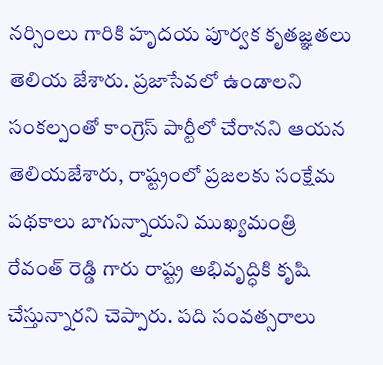నర్సింలు గారికి హృదయ పూర్వక కృతజ్ఞతలు తెలియ జేశారు. ప్రజాసేవలో ఉండాలని సంకల్పంతో కాంగ్రెస్ పార్టీలో చేరానని ఆయన తెలియజేశారు, రాష్ట్రంలో ప్రజలకు సంక్షేమ పథకాలు బాగున్నాయని ముఖ్యమంత్రి రేవంత్ రెడ్డి గారు రాష్ట్ర అభివృద్ధికి కృషి చేస్తున్నారని చెప్పారు. పది సంవత్సరాలు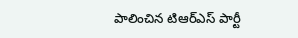పాలించిన టిఆర్ఎస్ పార్టీ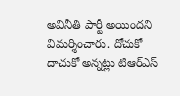అవినీతి పార్టీ అయిందని విమర్శించారు. దోచుకో దాచుకో అన్నట్లు టిఆర్ఎస్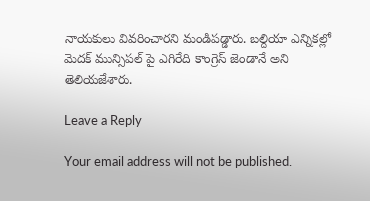నాయకులు వివరించారని మండిపడ్డారు. బల్దియా ఎన్నికల్లో మెదక్ మున్సిపల్ పై ఎగిరేది కాంగ్రెస్ జెండానే అని తెలియజేశారు.

Leave a Reply

Your email address will not be published.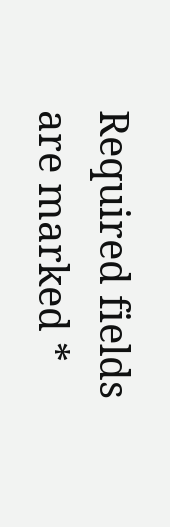Required fields are marked *